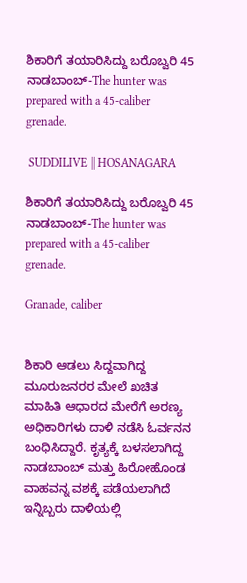ಶಿಕಾರಿಗೆ ತಯಾರಿಸಿದ್ದು ಬರೊಬ್ವರಿ 45 ನಾಡಬಾಂಬ್-The hunter was prepared with a 45-caliber grenade.

 SUDDILIVE || HOSANAGARA

ಶಿಕಾರಿಗೆ ತಯಾರಿಸಿದ್ದು ಬರೊಬ್ವರಿ 45 ನಾಡಬಾಂಬ್-The hunter was prepared with a 45-caliber grenade.

Granade, caliber


ಶಿಕಾರಿ ಆಡಲು ಸಿದ್ದವಾಗಿದ್ದ ಮೂರುಜನರರ ಮೇಲೆ ಖಚಿತ ಮಾಹಿತಿ ಆಧಾರದ ಮೇರೆಗೆ ಅರಣ್ಯ ಅಧಿಕಾರಿಗಳು ದಾಳಿ ನಡೆಸಿ ಓರ್ವನನ ಬಂಧಿಸಿದ್ದಾರೆ. ಕೃತ್ಯಕ್ಕೆ ಬಳಸಲಾಗಿದ್ದ ನಾಡಬಾಂಬ್ ಮತ್ತು ಹಿರೋಹೊಂಡ ವಾಹವನ್ನ ವಶಕ್ಕೆ ಪಡೆಯಲಾಗಿದೆ ಇನ್ನಿಬ್ಬರು ದಾಳಿಯಲ್ಲಿ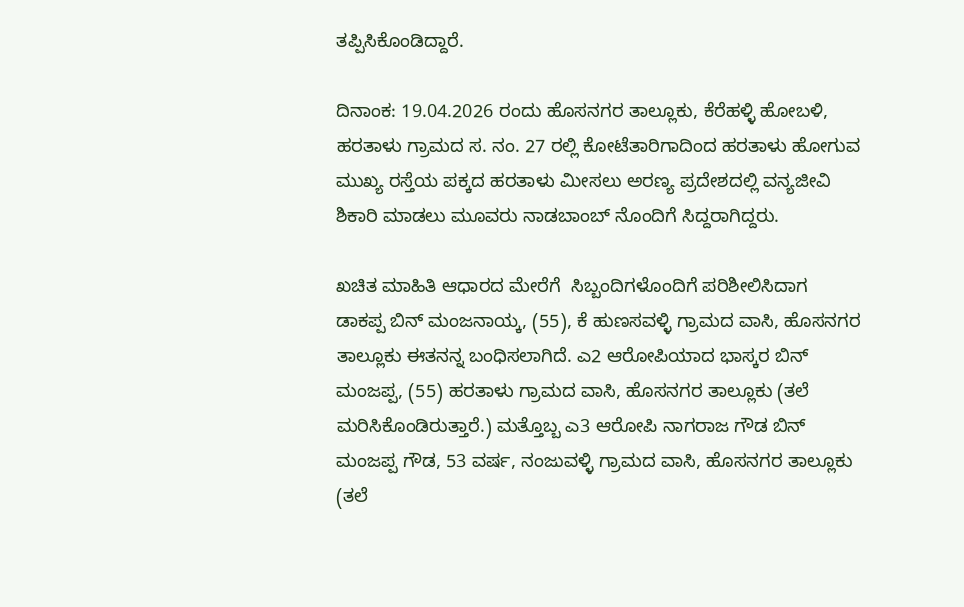ತಪ್ಪಿಸಿಕೊಂಡಿದ್ದಾರೆ.

ದಿನಾಂಕ: 19.04.2026 ರಂದು ಹೊಸನಗರ ತಾಲ್ಲೂಕು, ಕೆರೆಹಳ್ಳಿ ಹೋಬಳಿ, ಹರತಾಳು ಗ್ರಾಮದ ಸ. ನಂ. 27 ರಲ್ಲಿ ಕೋಟೆತಾರಿಗಾದಿಂದ ಹರತಾಳು ಹೋಗುವ ಮುಖ್ಯ ರಸ್ತೆಯ ಪಕ್ಕದ ಹರತಾಳು ಮೀಸಲು ಅರಣ್ಯ ಪ್ರದೇಶದಲ್ಲಿ ವನ್ಯಜೀವಿ ಶಿಕಾರಿ ಮಾಡಲು ಮೂವರು ನಾಡಬಾಂಬ್ ನೊಂದಿಗೆ ಸಿದ್ದರಾಗಿದ್ದರು.

ಖಚಿತ ಮಾಹಿತಿ ಆಧಾರದ ಮೇರೆಗೆ  ಸಿಬ್ಬಂದಿಗಳೊಂದಿಗೆ ಪರಿಶೀಲಿಸಿದಾಗ  ಡಾಕಪ್ಪ ಬಿನ್ ಮಂಜನಾಯ್ಕ, (55), ಕೆ ಹುಣಸವಳ್ಳಿ ಗ್ರಾಮದ ವಾಸಿ, ಹೊಸನಗರ ತಾಲ್ಲೂಕು ಈತನನ್ನ ಬಂಧಿಸಲಾಗಿದೆ. ಎ2 ಆರೋಪಿಯಾದ ಭಾಸ್ಕರ ಬಿನ್ ಮಂಜಪ್ಪ, (55) ಹರತಾಳು ಗ್ರಾಮದ ವಾಸಿ, ಹೊಸನಗರ ತಾಲ್ಲೂಕು (ತಲೆ ಮರಿಸಿಕೊಂಡಿರುತ್ತಾರೆ.) ಮತ್ತೊಬ್ಬ ಎ3 ಆರೋಪಿ ನಾಗರಾಜ ಗೌಡ ಬಿನ್ ಮಂಜಪ್ಪ ಗೌಡ, 53 ವರ್ಷ, ನಂಜುವಳ್ಳಿ ಗ್ರಾಮದ ವಾಸಿ, ಹೊಸನಗರ ತಾಲ್ಲೂಕು (ತಲೆ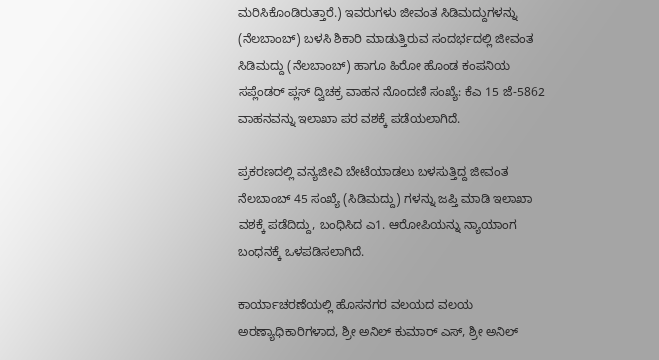ಮರಿಸಿಕೊಂಡಿರುತ್ತಾರೆ.) ಇವರುಗಳು ಜೀವಂತ ಸಿಡಿಮದ್ದುಗಳನ್ನು (ನೆಲಬಾಂಬ್) ಬಳಸಿ ಶಿಕಾರಿ ಮಾಡುತ್ತಿರುವ ಸಂದರ್ಭದಲ್ಲಿ ಜೀವಂತ ಸಿಡಿಮದ್ದು (ನೆಲಬಾಂಬ್) ಹಾಗೂ ಹಿರೋ ಹೊಂಡ ಕಂಪನಿಯ ಸಪ್ಲೆಂಡರ್ ಪ್ಲಸ್ ದ್ವಿಚಕ್ರ ವಾಹನ ನೊಂದಣಿ ಸಂಖ್ಯೆ: ಕೆಎ 15 ಜೆ-5862 ವಾಹನವನ್ನು ಇಲಾಖಾ ಪರ ವಶಕ್ಕೆ ಪಡೆಯಲಾಗಿದೆ.

ಪ್ರಕರಣದಲ್ಲಿ ವನ್ಯಜೀವಿ ಬೇಟೆಯಾಡಲು ಬಳಸುತ್ತಿದ್ದ ಜೀವಂತ ನೆಲಬಾಂಬ್ 45 ಸಂಖ್ಯೆ (ಸಿಡಿಮದ್ದು) ಗಳನ್ನು ಜಪ್ತಿ ಮಾಡಿ ಇಲಾಖಾ ವಶಕ್ಕೆ ಪಡೆದಿದ್ದು, ಬಂಧಿಸಿದ ಎ1. ಆರೋಪಿಯನ್ನು ನ್ಯಾಯಾಂಗ ಬಂಧನಕ್ಕೆ ಒಳಪಡಿಸಲಾಗಿದೆ.

ಕಾರ್ಯಾಚರಣೆಯಲ್ಲಿ ಹೊಸನಗರ ವಲಯದ ವಲಯ ಅರಣ್ಯಾಧಿಕಾರಿಗಳಾದ, ಶ್ರೀ ಅನಿಲ್ ಕುಮಾರ್ ಎಸ್, ಶ್ರೀ ಅನಿಲ್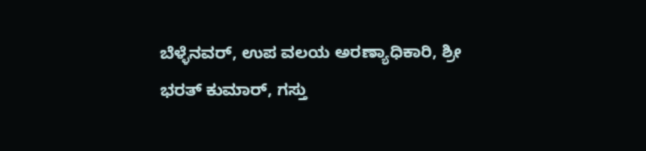ಬೆಳ್ಳೆನವರ್, ಉಪ ವಲಯ ಅರಣ್ಯಾಧಿಕಾರಿ, ಶ್ರೀ ಭರತ್ ಕುಮಾರ್, ಗಸ್ತು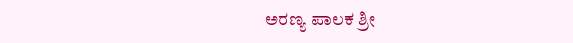ಅರಣ್ಯ ಪಾಲಕ ಶ್ರೀ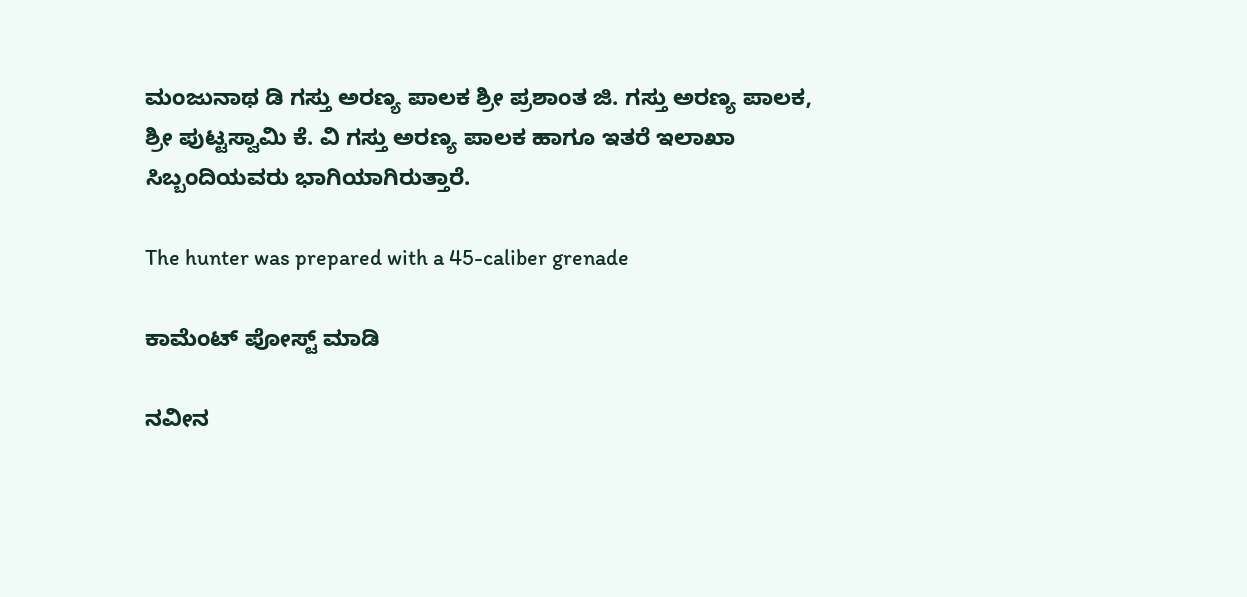ಮಂಜುನಾಥ ಡಿ ಗಸ್ತು ಅರಣ್ಯ ಪಾಲಕ ಶ್ರೀ ಪ್ರಶಾಂತ ಜಿ. ಗಸ್ತು ಅರಣ್ಯ ಪಾಲಕ, ಶ್ರೀ ಪುಟ್ಟಸ್ವಾಮಿ ಕೆ. ವಿ ಗಸ್ತು ಅರಣ್ಯ ಪಾಲಕ ಹಾಗೂ ಇತರೆ ಇಲಾಖಾ ಸಿಬ್ಬಂದಿಯವರು ಭಾಗಿಯಾಗಿರುತ್ತಾರೆ.

The hunter was prepared with a 45-caliber grenade

ಕಾಮೆಂಟ್‌‌ ಪೋಸ್ಟ್‌ ಮಾಡಿ

ನವೀನ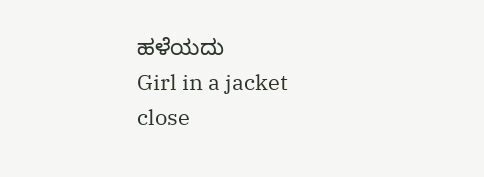ಹಳೆಯದು
Girl in a jacket
close